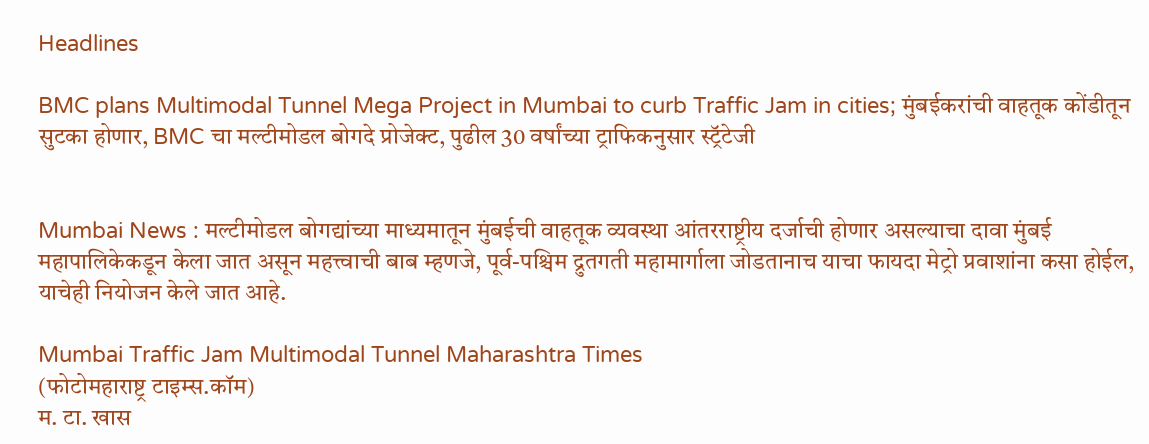Headlines

BMC plans Multimodal Tunnel Mega Project in Mumbai to curb Traffic Jam in cities; मुंबईकरांची वाहतूक कोंडीतून सुटका होणार, BMC चा मल्टीमोडल बोगदे प्रोजेक्ट, पुढील 30 वर्षांच्या ट्राफिकनुसार स्ट्रॅटेजी


Mumbai News : मल्टीमोडल बोगद्यांच्या माध्यमातून मुंबईची वाहतूक व्यवस्था आंतरराष्ट्रीय दर्जाची होणार असल्याचा दावा मुंबई महापालिकेकडून केला जात असून महत्त्वाची बाब म्हणजे, पूर्व-पश्चिम द्रुतगती महामार्गाला जोडतानाच याचा फायदा मेट्रो प्रवाशांना कसा होईल, याचेही नियोजन केले जात आहे.

Mumbai Traffic Jam Multimodal Tunnel Maharashtra Times
(फोटोमहाराष्ट्र टाइम्स.कॉम)
म. टा. खास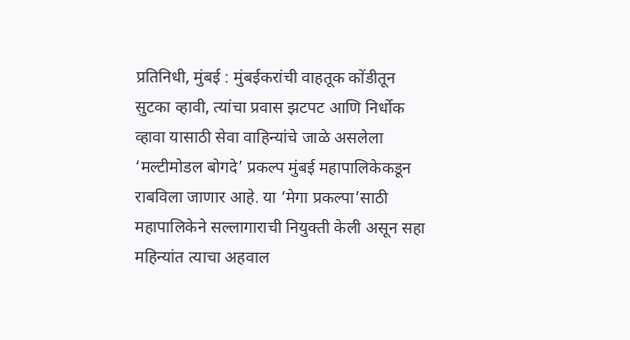प्रतिनिधी, मुंबई : मुंबईकरांची वाहतूक कोंडीतून सुटका व्हावी, त्यांचा प्रवास झटपट आणि निर्धोक व्हावा यासाठी सेवा वाहिन्यांचे जाळे असलेला ‘मल्टीमोडल बोगदे’ प्रकल्प मुंबई महापालिकेकडून राबविला जाणार आहे. या ‘मेगा प्रकल्पा’साठी महापालिकेने सल्लागाराची नियुक्ती केली असून सहा महिन्यांत त्याचा अहवाल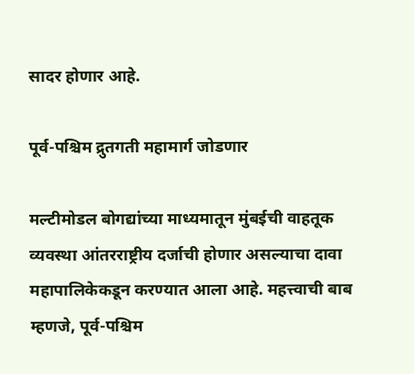सादर होणार आहे.

पूर्व-पश्चिम द्रुतगती महामार्ग जोडणार

मल्टीमोडल बोगद्यांच्या माध्यमातून मुंबईची वाहतूक व्यवस्था आंतरराष्ट्रीय दर्जाची होणार असल्याचा दावा महापालिकेकडून करण्यात आला आहे. महत्त्वाची बाब म्हणजे, पूर्व-पश्चिम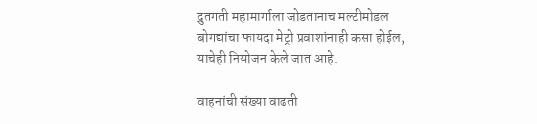द्रुतगती महामार्गाला जोडतानाच मल्टीमोडल बोगद्यांचा फायदा मेट्रो प्रवाशांनाही कसा होईल, याचेही नियोजन केले जात आहे.

वाहनांची संख्या वाढती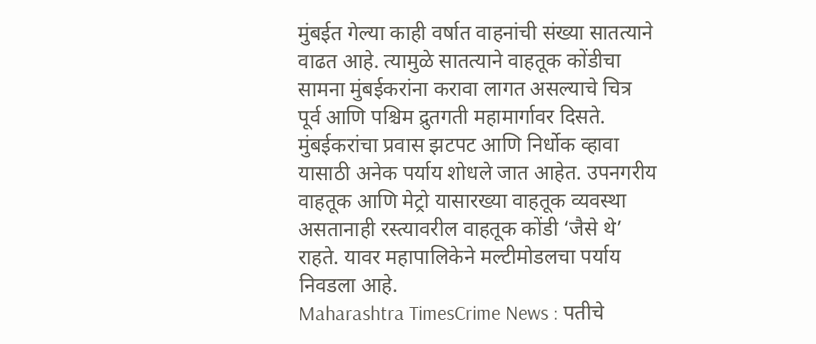मुंबईत गेल्या काही वर्षात वाहनांची संख्या सातत्याने वाढत आहे. त्यामुळे सातत्याने वाहतूक कोंडीचा सामना मुंबईकरांना करावा लागत असल्याचे चित्र पूर्व आणि पश्चिम द्रुतगती महामार्गावर दिसते. मुंबईकरांचा प्रवास झटपट आणि निर्धोक व्हावा यासाठी अनेक पर्याय शोधले जात आहेत. उपनगरीय वाहतूक आणि मेट्रो यासारख्या वाहतूक व्यवस्था असतानाही रस्त्यावरील वाहतूक कोंडी ‘जैसे थे’ राहते. यावर महापालिकेने मल्टीमोडलचा पर्याय निवडला आहे.
Maharashtra TimesCrime News : पतीचे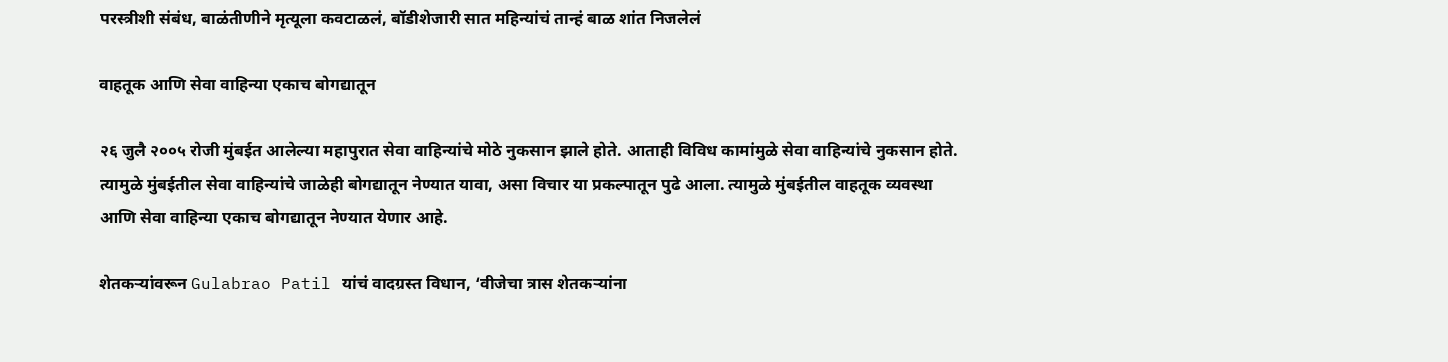परस्त्रीशी संबंध, बाळंतीणीने मृत्यूला कवटाळलं, बॉडीशेजारी सात महिन्यांचं तान्हं बाळ शांत निजलेलं

वाहतूक आणि सेवा वाहिन्या एकाच बोगद्यातून

२६ जुलै २००५ रोजी मुंबईत आलेल्या महापुरात सेवा वाहिन्यांचे मोठे नुकसान झाले होते. आताही विविध कामांमुळे सेवा वाहिन्यांचे नुकसान होते. त्यामुळे मुंबईतील सेवा वाहिन्यांचे जाळेही बोगद्यातून नेण्यात यावा, असा विचार या प्रकल्पातून पुढे आला. त्यामुळे मुंबईतील वाहतूक व्यवस्था आणि सेवा वाहिन्या एकाच बोगद्यातून नेण्यात येणार आहे.

शेतकऱ्यांवरून Gulabrao Patil यांचं वादग्रस्त विधान, ‘वीजेचा त्रास शेतकऱ्यांना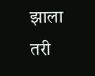झाला तरी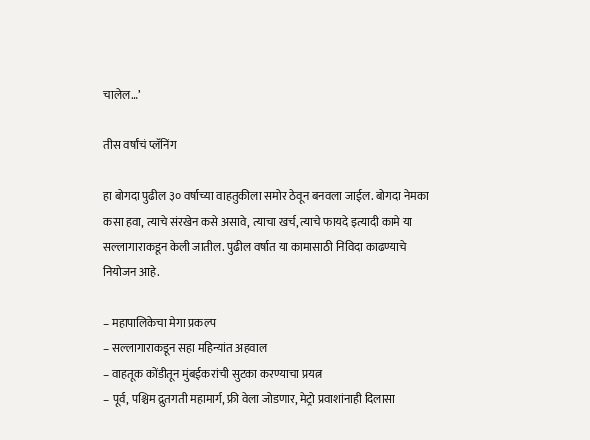चालेल…’

तीस वर्षांचं प्लॅनिंग

हा बोगदा पुढील ३० वर्षाच्या वाहतुकीला समोर ठेवून बनवला जाईल. बोगदा नेमका कसा हवा, त्याचे संरखेन कसे असावे, त्याचा खर्च, त्याचे फायदे इत्यादी कामे या सल्लागाराकडून केली जातील. पुढील वर्षात या कामासाठी निविदा काढण्याचे नियोजन आहे.

– महापालिकेचा मेगा प्रकल्प
– सल्लागाराकडून सहा महिन्यांत अहवाल
– वाहतूक कोंडीतून मुंबईकरांची सुटका करण्याचा प्रयत्न
– पूर्व, पश्चिम द्रुतगती महामार्ग, फ्री वेला जोडणार, मेट्रो प्रवाशांनाही दिलासा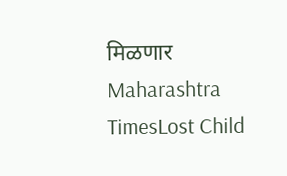मिळणार
Maharashtra TimesLost Child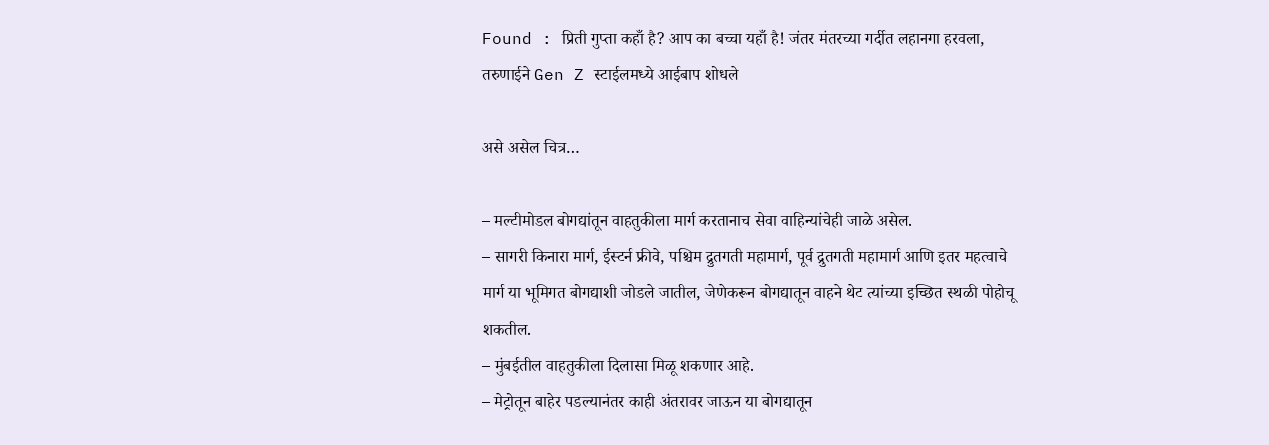Found : प्रिती गुप्ता कहाँ है? आप का बच्चा यहाँ है! जंतर मंतरच्या गर्दीत लहानगा हरवला, तरुणाईने Gen Z स्टाईलमध्ये आईबाप शोधले

असे असेल चित्र…

– मल्टीमोडल बोगद्यांतून वाहतुकीला मार्ग करतानाच सेवा वाहिन्यांचेही जाळे असेल.
– सागरी किनारा मार्ग, ईस्टर्न फ्रीवे, पश्चिम द्रुतगती महामार्ग, पूर्व द्रुतगती महामार्ग आणि इतर महत्वाचे मार्ग या भूमिगत बोगद्याशी जोडले जातील, जेणेकरून बोगद्यातून वाहने थेट त्यांच्या इच्छित स्थळी पोहोचू शकतील.
– मुंबईतील वाहतुकीला दिलासा मिळू शकणार आहे.
– मेट्रोतून बाहेर पडल्यानंतर काही अंतरावर जाऊन या बोगद्यातून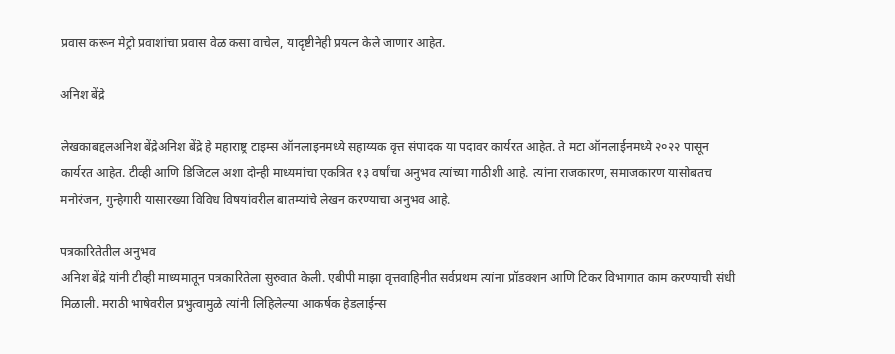प्रवास करून मेट्रो प्रवाशांचा प्रवास वेळ कसा वाचेल, यादृष्टीनेही प्रयत्न केले जाणार आहेत.

अनिश बेंद्रे

लेखकाबद्दलअनिश बेंद्रेअनिश बेंद्रे हे महाराष्ट्र टाइम्स ऑनलाइनमध्ये सहाय्यक वृत्त संपादक या पदावर कार्यरत आहेत. ते मटा ऑनलाईनमध्ये २०२२ पासून कार्यरत आहेत. टीव्ही आणि डिजिटल अशा दोन्ही माध्यमांचा एकत्रित १३ वर्षांचा अनुभव त्यांच्या गाठीशी आहे. त्यांना राजकारण, समाजकारण यासोबतच मनोरंजन, गुन्हेगारी यासारख्या विविध विषयांवरील बातम्यांचे लेखन करण्याचा अनुभव आहे.

पत्रकारितेतील अनुभव
अनिश बेंद्रे यांनी टीव्ही माध्यमातून पत्रकारितेला सुरुवात केली. एबीपी माझा वृत्तवाहिनीत सर्वप्रथम त्यांना प्रॉडक्शन आणि टिकर विभागात काम करण्याची संधी मिळाली. मराठी भाषेवरील प्रभुत्वामुळे त्यांनी लिहिलेल्या आकर्षक हेडलाईन्स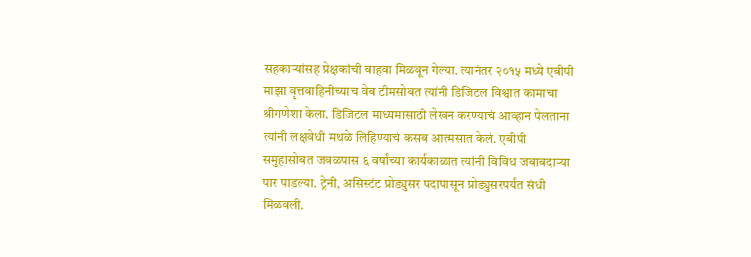सहकाऱ्यांसह प्रेक्षकांची वाहवा मिळवून गेल्या. त्यानंतर २०१५ मध्ये एबीपी माझा वृत्तवाहिनीच्याच वेब टीमसोबत त्यांनी डिजिटल विश्वात कामाचा श्रीगणेशा केला. डिजिटल माध्यमासाठी लेखन करण्याचं आव्हान पेलताना त्यांनी लक्षवेधी मथळे लिहिण्याचं कसब आत्मसात केलं. एबीपी समुहासोबत जवळपास ६ वर्षांच्या कार्यकाळात त्यांनी विविध जबाबदाऱ्या पार पाडल्या. ट्रेनी, असिस्टंट प्रोड्युसर पदापासून प्रोड्युसरपर्यंत संधी मिळवली.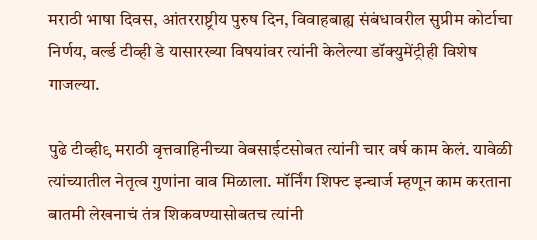मराठी भाषा दिवस, आंतरराष्ट्रीय पुरुष दिन, विवाहबाह्य संबंधावरील सुप्रीम कोर्टाचा निर्णय, वर्ल्ड टीव्ही डे यासारख्या विषयांवर त्यांनी केलेल्या डॉक्युमेंट्रीही विशेष गाजल्या.

पुढे टीव्ही९ मराठी वृत्तवाहिनीच्या वेबसाईटसोबत त्यांनी चार वर्ष काम केलं. यावेळी त्यांच्यातील नेतृत्व गुणांना वाव मिळाला. मॉर्निंग शिफ्ट इन्चार्ज म्हणून काम करताना बातमी लेखनाचं तंत्र शिकवण्यासोबतच त्यांनी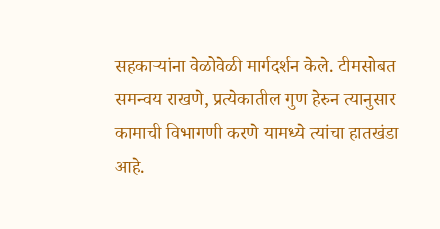सहकाऱ्यांना वेळोवेळी मार्गदर्शन केले. टीमसोबत समन्वय राखणे, प्रत्येकातील गुण हेरुन त्यानुसार कामाची विभागणी करणे यामध्ये त्यांचा हातखंडा आहे.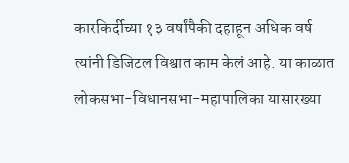कारकिर्दीच्या १३ वर्षांपैकी दहाहून अधिक वर्ष त्यांनी डिजिटल विश्वात काम केलं आहे. या काळात लोकसभा-विधानसभा-महापालिका यासारख्या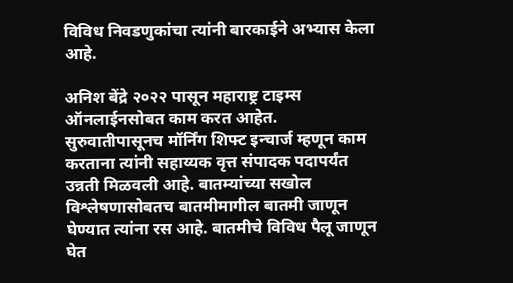विविध निवडणुकांचा त्यांनी बारकाईने अभ्यास केला आहे.

अनिश बेंद्रे २०२२ पासून महाराष्ट्र टाइम्स ऑनलाईनसोबत काम करत आहेत. सुरुवातीपासूनच मॉर्निंग शिफ्ट इन्चार्ज म्हणून काम करताना त्यांनी सहाय्यक वृत्त संपादक पदापर्यंत उन्नती मिळवली आहे. बातम्यांच्या सखोल विश्लेषणासोबतच बातमीमागील बातमी जाणून घेण्यात त्यांना रस आहे. बातमीचे विविध पैलू जाणून घेत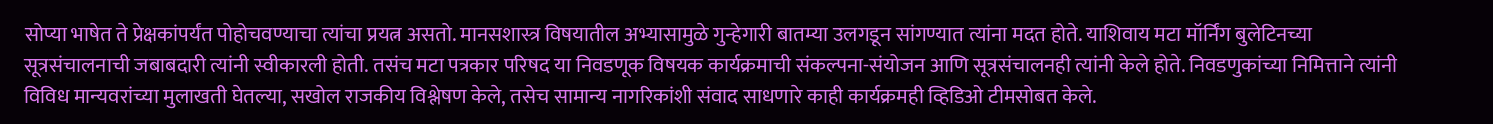सोप्या भाषेत ते प्रेक्षकांपर्यंत पोहोचवण्याचा त्यांचा प्रयत्न असतो. मानसशास्त्र विषयातील अभ्यासामुळे गुन्हेगारी बातम्या उलगडून सांगण्यात त्यांना मदत होते. याशिवाय मटा मॉर्निंग बुलेटिनच्या सूत्रसंचालनाची जबाबदारी त्यांनी स्वीकारली होती. तसंच मटा पत्रकार परिषद या निवडणूक विषयक कार्यक्रमाची संकल्पना-संयोजन आणि सूत्रसंचालनही त्यांनी केले होते. निवडणुकांच्या निमित्ताने त्यांनी विविध मान्यवरांच्या मुलाखती घेतल्या, सखोल राजकीय विश्लेषण केले, तसेच सामान्य नागरिकांशी संवाद साधणारे काही कार्यक्रमही व्हिडिओ टीमसोबत केले.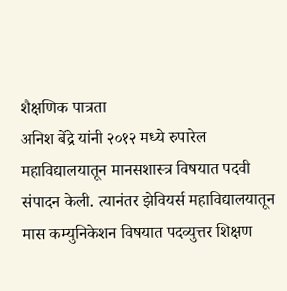शैक्षणिक पात्रता
अनिश बेंद्रे यांनी २०१२ मध्ये रुपारेल महाविद्यालयातून मानसशास्त्र विषयात पदवी संपादन केली. त्यानंतर झेवियर्स महाविद्यालयातून मास कम्युनिकेशन विषयात पदव्युत्तर शिक्षण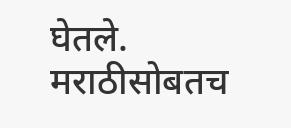घेतले. मराठीसोबतच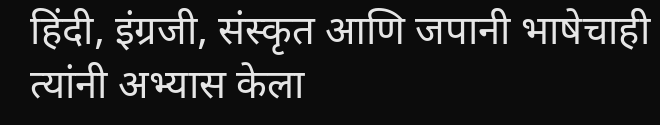हिंदी, इंग्रजी, संस्कृत आणि जपानी भाषेचाही त्यांनी अभ्यास केला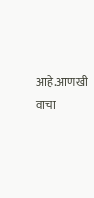आहे.आणखी वाचा